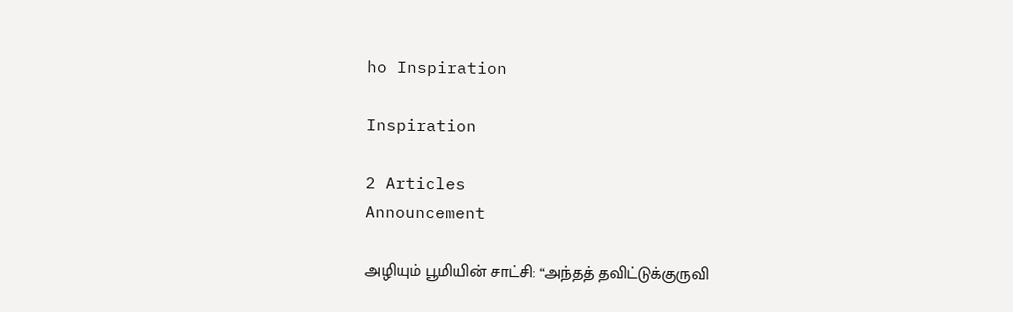ho Inspiration

Inspiration

2 Articles
Announcement

அழியும் பூமியின் சாட்சி: “அந்தத் தவிட்டுக்குருவி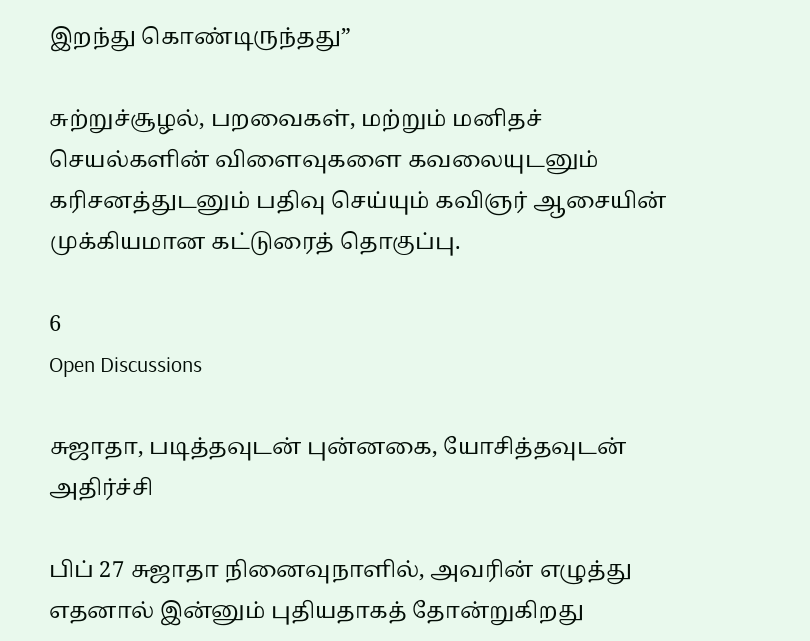இறந்து கொண்டிருந்தது”

சுற்றுச்சூழல், பறவைகள், மற்றும் மனிதச் செயல்களின் விளைவுகளை கவலையுடனும் கரிசனத்துடனும் பதிவு செய்யும் கவிஞர் ஆசையின் முக்கியமான கட்டுரைத் தொகுப்பு.

6
Open Discussions

சுஜாதா, படித்தவுடன் புன்னகை, யோசித்தவுடன் அதிர்ச்சி

பிப் 27 சுஜாதா நினைவுநாளில், அவரின் எழுத்து எதனால் இன்னும் புதியதாகத் தோன்றுகிறது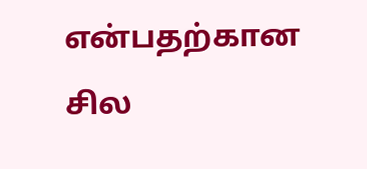என்பதற்கான சில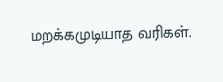மறக்கமுடியாத வரிகள்.